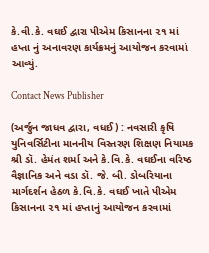કે.વી.કે. વઘઈ દ્વારા પીએમ કિસાનના ૨૧ માં હપ્તા નું અનાવરણ કાર્યક્રમનું આયોજન કરવામાં આવ્યું.

Contact News Publisher

(અર્જુન જાધવ દ્વારા, વધઈ) : નવસારી કૃષિ યુનિવર્સિટીના માનનીય વિસ્તરણ શિક્ષણ નિયામક શ્રી ડૉ. હેમંત શર્મા અને કે.વિ.કે. વઘઈના વરિષ્ઠ વૈજ્ઞાનિક અને વડા ડૉ. જે. બી. ડોબરિયાના માર્ગદર્શન હેઠળ કે.વિ.કે. વઘઈ ખાતે પીએમ કિસાનના ૨૧ માં હપ્તાનું આયોજન કરવામાં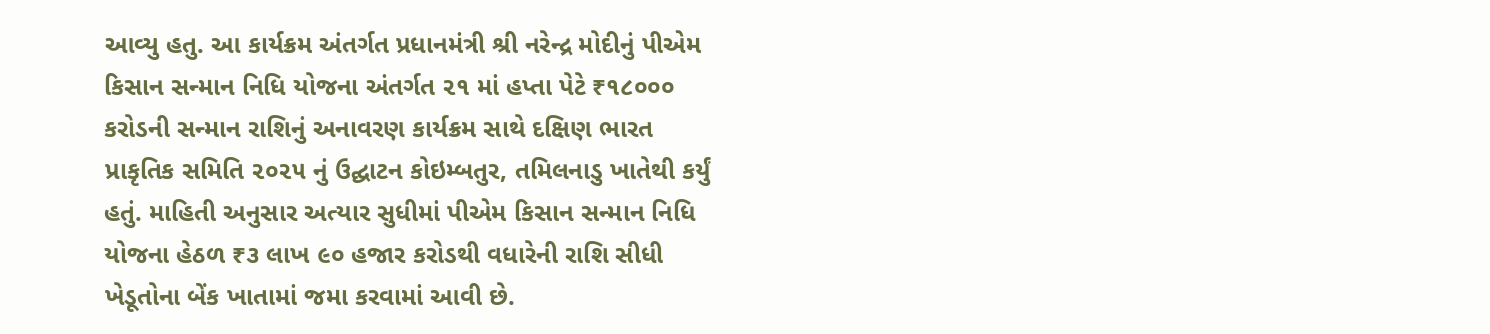આવ્યુ હતુ. આ કાર્યક્રમ અંતર્ગત પ્રધાનમંત્રી શ્રી નરેન્દ્ર મોદીનું પીએમ કિસાન સન્માન નિધિ યોજના અંતર્ગત ૨૧ માં હપ્તા પેટે ₹૧૮૦૦૦ કરોડની સન્માન રાશિનું અનાવરણ કાર્યક્રમ સાથે દક્ષિણ ભારત પ્રાકૃતિક સમિતિ ૨૦૨૫ નું ઉદ્ઘાટન કોઇમ્બતુર, તમિલનાડુ ખાતેથી કર્યું હતું. માહિતી અનુસાર અત્યાર સુધીમાં પીએમ કિસાન સન્માન નિધિ યોજના હેઠળ ₹૩ લાખ ૯૦ હજાર કરોડથી વધારેની રાશિ સીધી ખેડૂતોના બેંક ખાતામાં જમા કરવામાં આવી છે.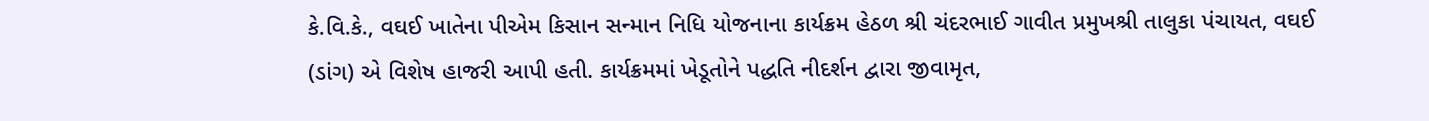કે.વિ.કે., વઘઈ ખાતેના પીએમ કિસાન સન્માન નિધિ યોજનાના કાર્યક્રમ હેઠળ શ્રી ચંદરભાઈ ગાવીત પ્રમુખશ્રી તાલુકા પંચાયત, વઘઈ (ડાંગ) એ વિશેષ હાજરી આપી હતી. કાર્યક્રમમાં ખેડૂતોને પદ્ધતિ નીદર્શન દ્વારા જીવામૃત,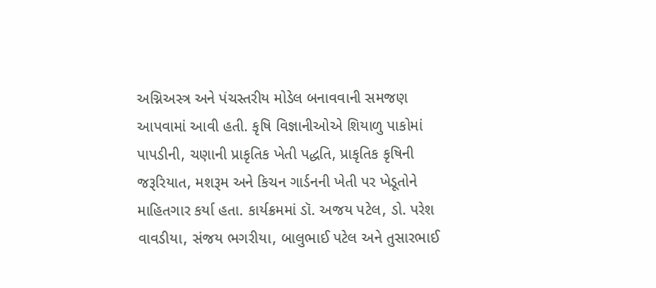અગ્નિઅસ્ત્ર અને પંચસ્તરીય મોડેલ બનાવવાની સમજણ આપવામાં આવી હતી. કૃષિ વિજ્ઞાનીઓએ શિયાળુ પાકોમાં પાપડીની, ચણાની પ્રાકૃતિક ખેતી પદ્ધતિ, પ્રાકૃતિક કૃષિની જરૂરિયાત, મશરૂમ અને કિચન ગાર્ડનની ખેતી પર ખેડૂતોને માહિતગાર કર્યા હતા. કાર્યક્રમમાં ડૉ. અજય પટેલ, ડો. પરેશ વાવડીયા, સંજય ભગરીયા, બાલુભાઈ પટેલ અને તુસારભાઈ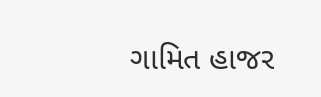ગામિત હાજર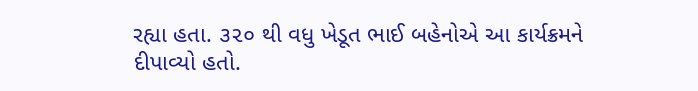રહ્યા હતા. ૩૨૦ થી વધુ ખેડૂત ભાઈ બહેનોએ આ કાર્યક્રમને દીપાવ્યો હતો.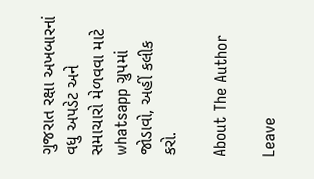ગુજરાત રક્ષા અખબારનાં વધુ અપડેટ અને સમાચારો મેળવવા માટે whatsapp ગ્રુપમાં જોડાવો, અહીં કલીક કરો.

About The Author

Leave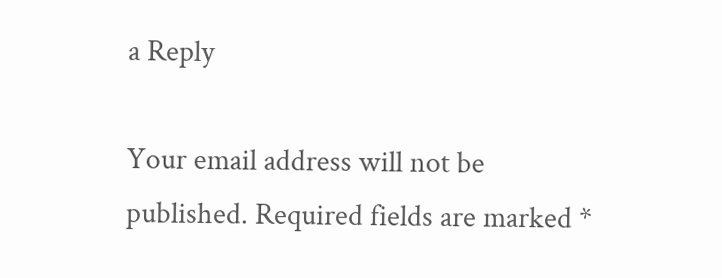a Reply

Your email address will not be published. Required fields are marked *